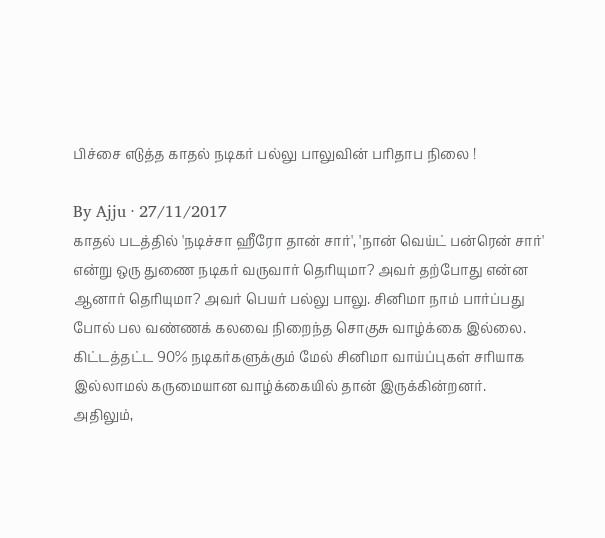பிச்சை எடுத்த காதல் நடிகர் பல்லு பாலுவின் பரிதாப நிலை !

By Ajju · 27/11/2017
காதல் படத்தில் 'நடிச்சா ஹீரோ தான் சார்', 'நான் வெய்ட் பன்ரென் சார்' என்று ஒரு துணை நடிகர் வருவார் தெரியுமா? அவர் தற்போது என்ன ஆனார் தெரியுமா? அவர் பெயர் பல்லு பாலு. சினிமா நாம் பார்ப்பது போல் பல வண்ணக் கலவை நிறைந்த சொகுசு வாழ்க்கை இல்லை. கிட்டத்தட்ட 90% நடிகர்களுக்கும் மேல் சினிமா வாய்ப்புகள் சரியாக இல்லாமல் கருமையான வாழ்க்கையில் தான் இருக்கின்றனர். அதிலும்,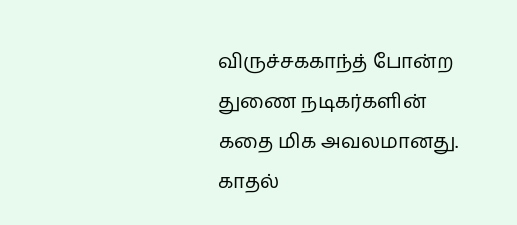விருச்சககாந்த் போன்ற துணை நடிகர்களின் கதை மிக அவலமானது. காதல்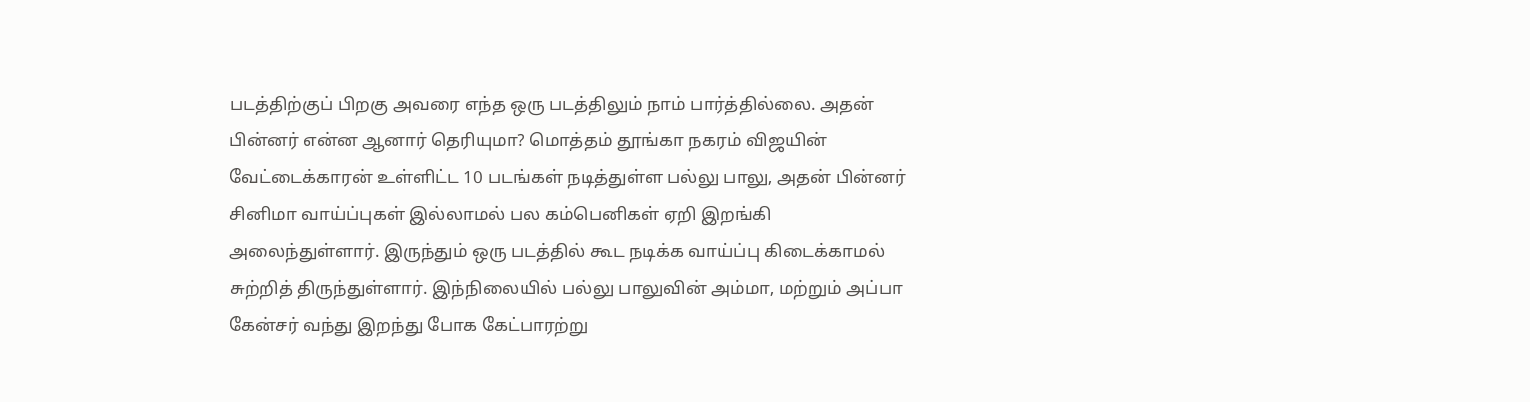படத்திற்குப் பிறகு அவரை எந்த ஒரு படத்திலும் நாம் பார்த்தில்லை. அதன் பின்னர் என்ன ஆனார் தெரியுமா? மொத்தம் தூங்கா நகரம் விஜயின் வேட்டைக்காரன் உள்ளிட்ட 10 படங்கள் நடித்துள்ள பல்லு பாலு, அதன் பின்னர் சினிமா வாய்ப்புகள் இல்லாமல் பல கம்பெனிகள் ஏறி இறங்கி அலைந்துள்ளார். இருந்தும் ஒரு படத்தில் கூட நடிக்க வாய்ப்பு கிடைக்காமல் சுற்றித் திருந்துள்ளார். இந்நிலையில் பல்லு பாலுவின் அம்மா, மற்றும் அப்பா கேன்சர் வந்து இறந்து போக கேட்பாரற்று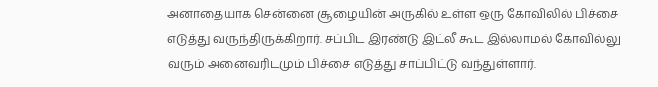அனாதையாக சென்னை சூழையின் அருகில் உள்ள ஒரு கோவிலில் பிச்சை எடுத்து வருந்திருக்கிறார். சப்பிட இரண்டு இட்லீ கூட இல்லாமல் கோவில்லு வரும் அனைவரிடமும் பிச்சை எடுத்து சாப்பிட்டு வந்துள்ளார்.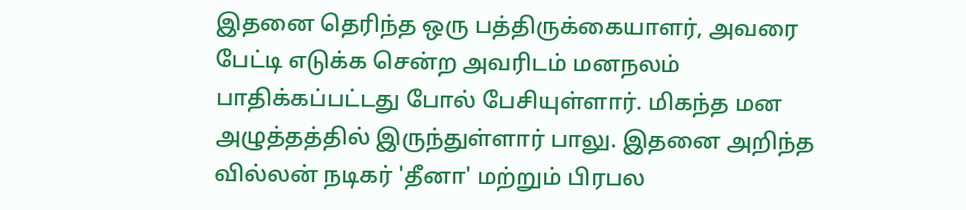இதனை தெரிந்த ஒரு பத்திருக்கையாளர், அவரை பேட்டி எடுக்க சென்ற அவரிடம் மனநலம் பாதிக்கப்பட்டது போல் பேசியுள்ளார். மிகந்த மன அழுத்தத்தில் இருந்துள்ளார் பாலு. இதனை அறிந்த வில்லன் நடிகர் 'தீனா' மற்றும் பிரபல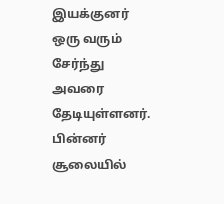இயக்குனர் ஒரு வரும் சேர்ந்து அவரை தேடியுள்ளனர். பின்னர் சூலையில்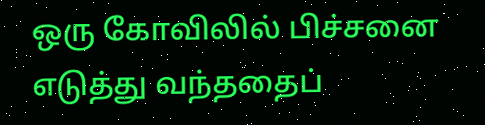ஒரு கோவிலில் பிச்சனை எடுத்து வந்ததைப்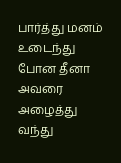பார்த்து மனம் உடைந்து போன தீனா அவரை அழைத்து வந்து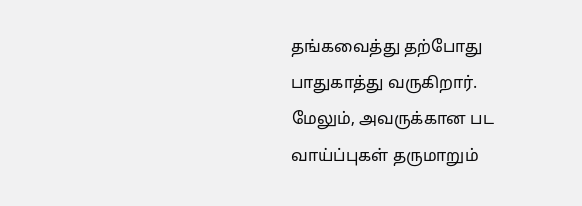தங்கவைத்து தற்போது பாதுகாத்து வருகிறார். மேலும், அவருக்கான பட வாய்ப்புகள் தருமாறும்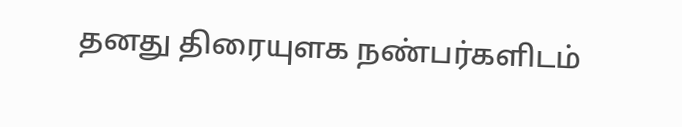தனது திரையுளக நண்பர்களிடம்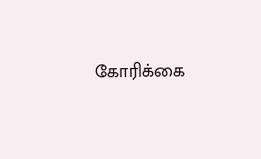கோரிக்கை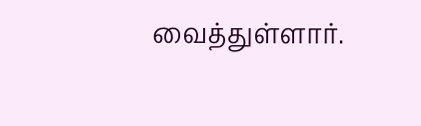வைத்துள்ளார்.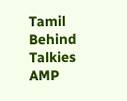Tamil Behind Talkies AMP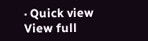· Quick view
View full